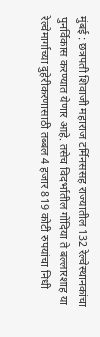मुंबई : छत्रपती शिवाजी महाराज टर्मिनससह राज्यातील 132 रेल्वेस्थानकांचा पुनर्विकास करण्यात येणार आहे. तसेच विदर्भातील गोंदिया ते बल्लारशाह या रेल्वेमार्गाच्या दुहेरीकरणासाठी तब्बल 4 हजार 819 कोटी रुपयांचा निधी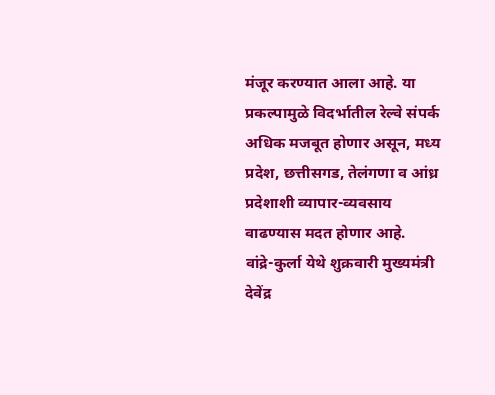मंजूर करण्यात आला आहे. या प्रकल्पामुळे विदर्भातील रेल्वे संपर्क अधिक मजबूत होणार असून, मध्य प्रदेश, छत्तीसगड, तेलंगणा व आंध्र प्रदेशाशी व्यापार-व्यवसाय वाढण्यास मदत होणार आहे.
वांद्रे-कुर्ला येथे शुक्रवारी मुख्यमंत्री देवेंद्र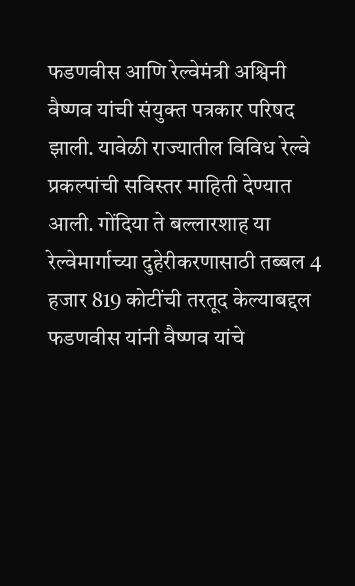फडणवीस आणि रेल्वेमंत्री अश्विनी वैष्णव यांची संयुक्त पत्रकार परिषद झाली. यावेळी राज्यातील विविध रेल्वे प्रकल्पांची सविस्तर माहिती देण्यात आली. गोंदिया ते बल्लारशाह या रेल्वेमार्गाच्या दुहेरीकरणासाठी तब्बल 4 हजार 819 कोटींची तरतूद केल्याबद्दल फडणवीस यांनी वैष्णव यांचे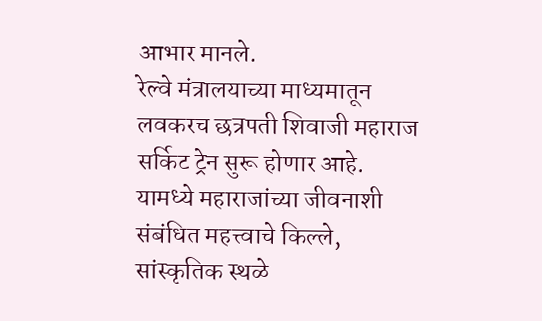आभार मानले.
रेल्वे मंत्रालयाच्या माध्यमातून लवकरच छत्रपती शिवाजी महाराज सर्किट ट्रेन सुरू होणार आहे. यामध्ये महाराजांच्या जीवनाशी संबंधित महत्त्वाचे किल्ले, सांस्कृतिक स्थळे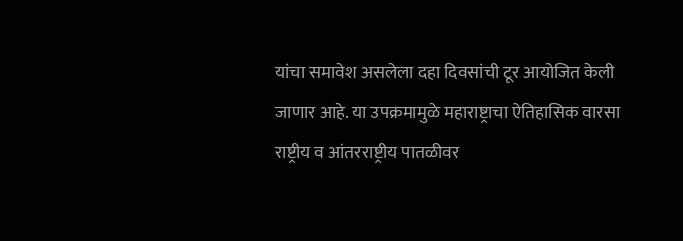यांचा समावेश असलेला दहा दिवसांची टूर आयोजित केली जाणार आहे. या उपक्रमामुळे महाराष्ट्राचा ऐतिहासिक वारसा राष्ट्रीय व आंतरराष्ट्रीय पातळीवर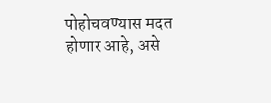पोहोचवण्यास मदत होणार आहे, असे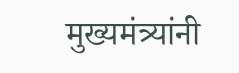मुख्यमंत्र्यांनी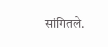सांगितले.